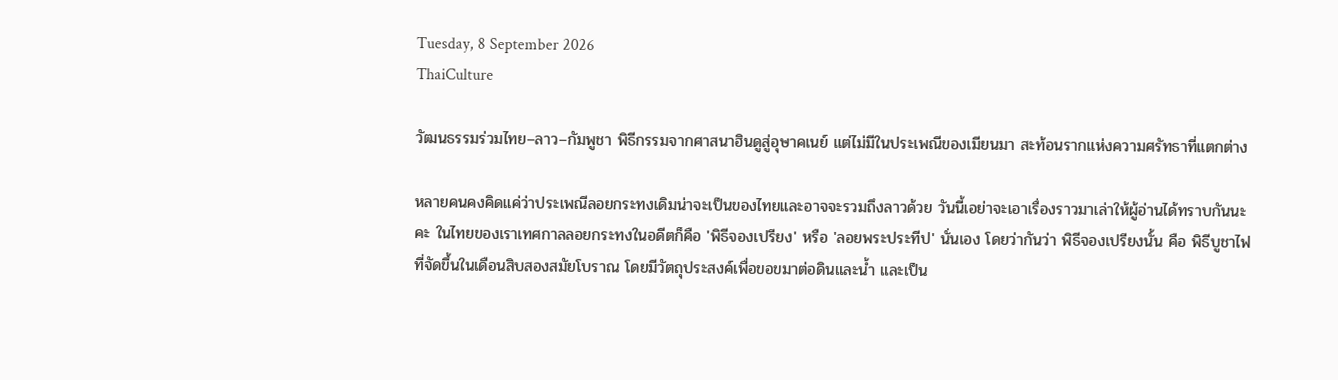Tuesday, 8 September 2026
ThaiCulture

วัฒนธรรมร่วมไทย–ลาว–กัมพูชา พิธีกรรมจากศาสนาฮินดูสู่อุษาคเนย์ แต่ไม่มีในประเพณีของเมียนมา สะท้อนรากแห่งความศรัทธาที่แตกต่าง

หลายคนคงคิดแค่ว่าประเพณีลอยกระทงเดิมน่าจะเป็นของไทยและอาจจะรวมถึงลาวด้วย วันนี้เอย่าจะเอาเรื่องราวมาเล่าให้ผู้อ่านได้ทราบกันนะคะ ในไทยของเราเทศกาลลอยกระทงในอดีตก็คือ 'พิธีจองเปรียง' หรือ 'ลอยพระประทีป' นั่นเอง โดยว่ากันว่า พิธีจองเปรียงนั้น คือ พิธีบูชาไฟที่จัดขึ้นในเดือนสิบสองสมัยโบราณ โดยมีวัตถุประสงค์เพื่อขอขมาต่อดินและน้ำ และเป็น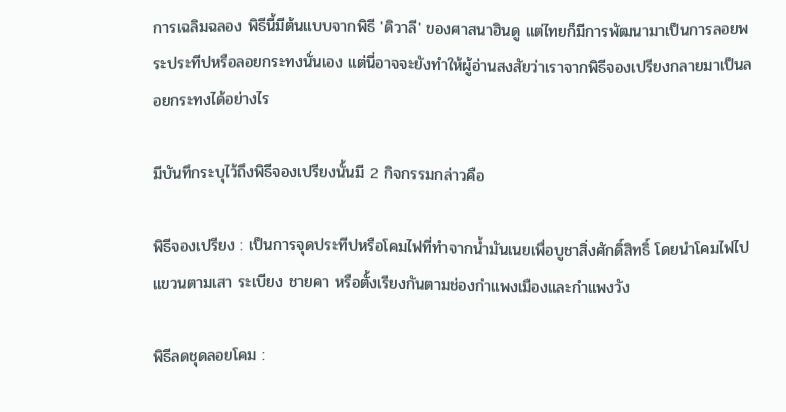การเฉลิมฉลอง พิธีนี้มีต้นแบบจากพิธี 'ดิวาลี' ของศาสนาฮินดู แต่ไทยก็มีการพัฒนามาเป็นการลอยพระประทีปหรือลอยกระทงนั่นเอง แต่นี่อาจจะยังทำให้ผู้อ่านสงสัยว่าเราจากพิธีจองเปรียงกลายมาเป็นลอยกระทงได้อย่างไร

มีบันทึกระบุไว้ถึงพิธีจองเปรียงนั้นมี 2 กิจกรรมกล่าวคือ

พิธีจองเปรียง : เป็นการจุดประทีปหรือโคมไฟที่ทำจากน้ำมันเนยเพื่อบูชาสิ่งศักดิ์สิทธิ์ โดยนำโคมไฟไปแขวนตามเสา ระเบียง ชายคา หรือตั้งเรียงกันตามช่องกำแพงเมืองและกำแพงวัง

พิธีลดชุดลอยโคม :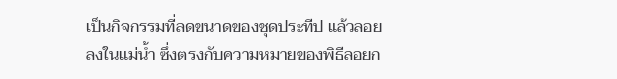เป็นกิจกรรมที่ลดขนาดของชุดประทีป แล้วลอยลงในแม่น้ำ ซึ่งตรงกับความหมายของพิธีลอยก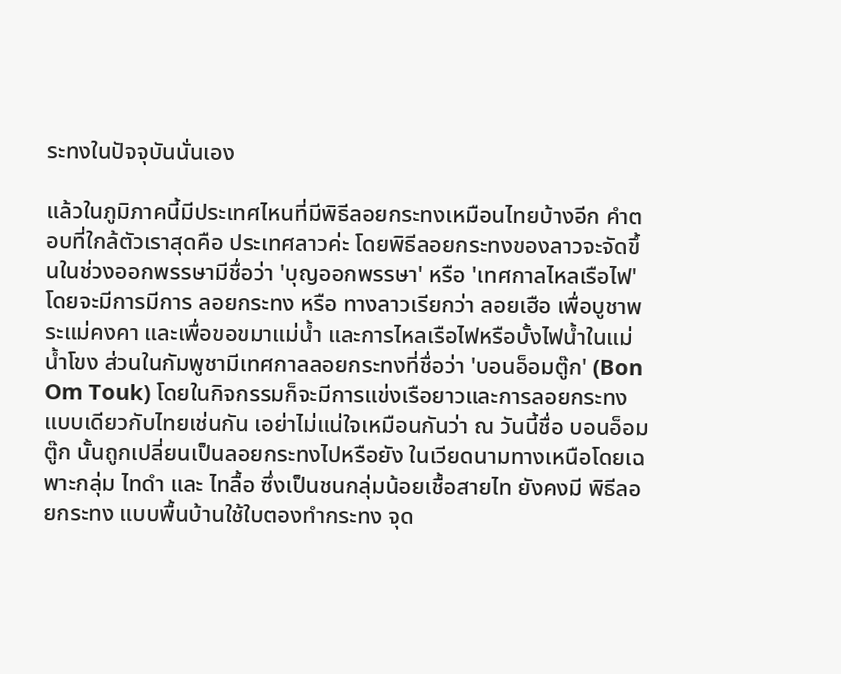ระทงในปัจจุบันนั่นเอง

แล้วในภูมิภาคนี้มีประเทศไหนที่มีพิธีลอยกระทงเหมือนไทยบ้างอีก คำตอบที่ใกล้ตัวเราสุดคือ ประเทศลาวค่ะ โดยพิธีลอยกระทงของลาวจะจัดขึ้นในช่วงออกพรรษามีชื่อว่า 'บุญออกพรรษา' หรือ 'เทศกาลไหลเรือไฟ' โดยจะมีการมีการ ลอยกระทง หรือ ทางลาวเรียกว่า ลอยเฮือ เพื่อบูชาพระแม่คงคา และเพื่อขอขมาแม่น้ำ และการไหลเรือไฟหรือบั้งไฟน้ำในแม่น้ำโขง ส่วนในกัมพูชามีเทศกาลลอยกระทงที่ชื่อว่า 'บอนอ็อมตู๊ก' (Bon Om Touk) โดยในกิจกรรมก็จะมีการแข่งเรือยาวและการลอยกระทงแบบเดียวกับไทยเช่นกัน เอย่าไม่แน่ใจเหมือนกันว่า ณ วันนี้ชื่อ บอนอ็อมตู๊ก นั้นถูกเปลี่ยนเป็นลอยกระทงไปหรือยัง ในเวียดนามทางเหนือโดยเฉพาะกลุ่ม ไทดำ และ ไทลื้อ ซึ่งเป็นชนกลุ่มน้อยเชื้อสายไท ยังคงมี พิธีลอยกระทง แบบพื้นบ้านใช้ใบตองทำกระทง จุด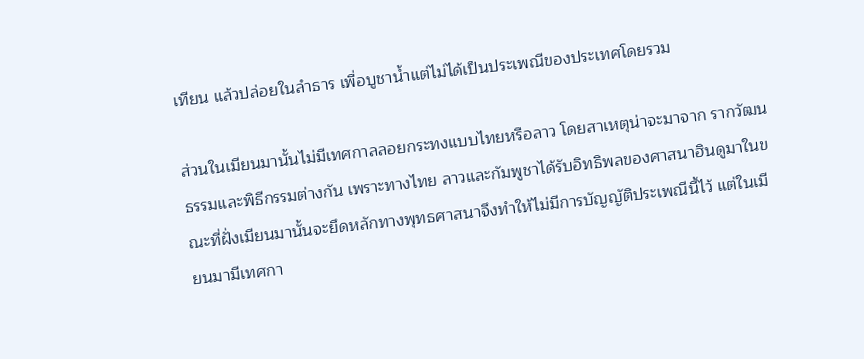เทียน แล้วปล่อยในลำธาร เพื่อบูชาน้ำแต่ไม่ได้เป็นประเพณีของประเทศโดยรวม

ส่วนในเมียนมานั้นไม่มีเทศกาลลอยกระทงแบบไทยหรือลาว โดยสาเหตุน่าจะมาจาก รากวัฒนธรรมและพิธีกรรมต่างกัน เพราะทางไทย ลาวและกัมพูชาได้รับอิทธิพลของศาสนาฮินดูมาในขณะที่ฝั่งเมียนมานั้นจะยึดหลักทางพุทธศาสนาจึงทำให้ไม่มีการบัญญัติประเพณีนี้ไว้ แต่ในเมียนมามีเทศกา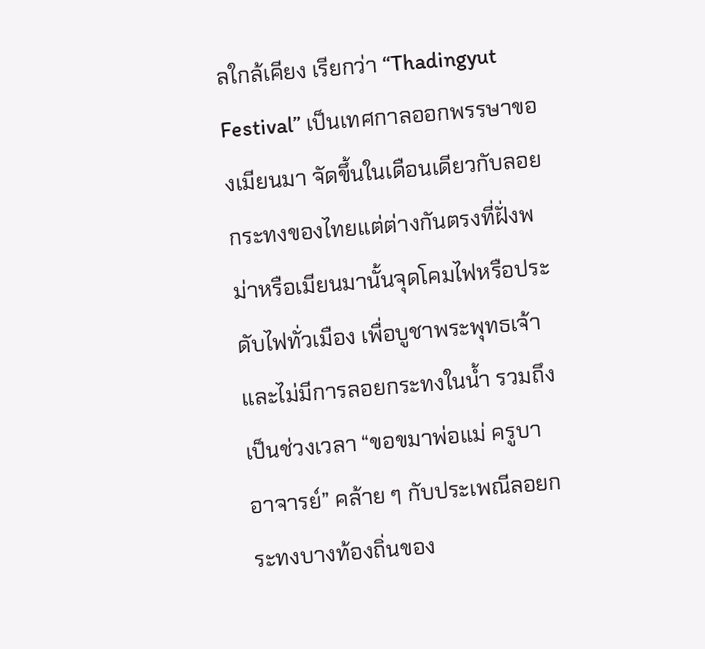ลใกล้เคียง เรียกว่า “Thadingyut Festival” เป็นเทศกาลออกพรรษาของเมียนมา จัดขึ้นในเดือนเดียวกับลอยกระทงของไทยแต่ต่างกันตรงที่ฝั่งพม่าหรือเมียนมานั้นจุดโคมไฟหรือประดับไฟทั่วเมือง เพื่อบูชาพระพุทธเจ้า และไม่มีการลอยกระทงในน้ำ รวมถึงเป็นช่วงเวลา “ขอขมาพ่อแม่ ครูบาอาจารย์” คล้าย ๆ กับประเพณีลอยกระทงบางท้องถิ่นของ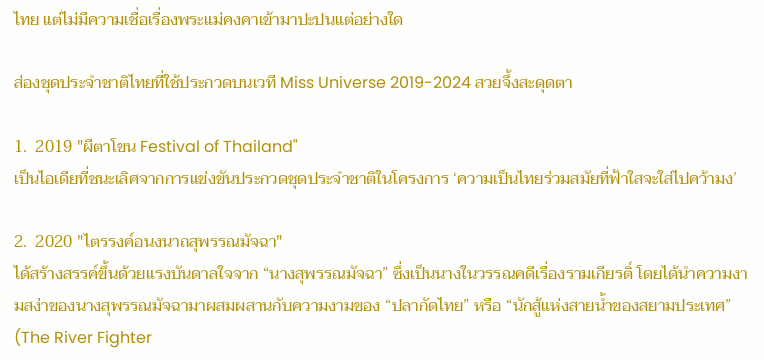ไทย แต่ไม่มีความเชื่อเรื่องพระแม่คงคาเข้ามาปะปนแต่อย่างใด

ส่องชุดประจำชาติไทยที่ใช้ประกวดบนเวที Miss Universe 2019-2024 สวยจึ้งสะดุดตา

1.  2019 "ผีตาโขน Festival of Thailand"
เป็นไอเดียที่ชนะเลิศจากการแข่งขันประกวดชุดประจำชาติในโครงการ ‘ความเป็นไทยร่วมสมัยที่ฟ้าใสจะใส่ไปคว้ามง’

2.  2020 "ไตรรงค์อนงนาถสุพรรณมัจฉา"
ได้สร้างสรรค์ขึ้นด้วยแรงบันดาลใจจาก “นางสุพรรณมัจฉา” ซึ่งเป็นนางในวรรณคดีเรื่องรามเกียรติ์ โดยได้นำความงามสง่าของนางสุพรรณมัจฉามาผสมผสานกับความงามของ “ปลากัดไทย” หรือ “นักสู้แห่งสายน้ำของสยามประเทศ” (The River Fighter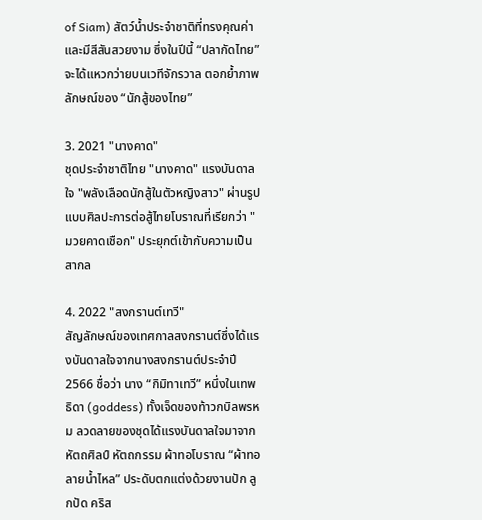of Siam) สัตว์น้ำประจำชาติที่ทรงคุณค่าและมีสีสันสวยงาม ซึ่งในปีนี้ “ปลากัดไทย” จะได้แหวกว่ายบนเวทีจักรวาล ตอกย้ำภาพลักษณ์ของ “นักสู้ของไทย”

3. 2021 "นางคาด"
ชุดประจำชาติไทย "นางคาด" แรงบันดาลใจ "พลังเลือดนักสู้ในตัวหญิงสาว" ผ่านรูปแบบศิลปะการต่อสู้ไทยโบราณที่เรียกว่า "มวยคาดเชือก" ประยุกต์เข้ากับความเป็นสากล

4. 2022 "สงกรานต์เทวี"
สัญลักษณ์ของเทศกาลสงกรานต์ซึ่งได้แรงบันดาลใจจากนางสงกรานต์ประจำปี 2566 ชื่อว่า นาง “กิมิทาเทวี” หนึ่งในเทพธิดา (goddess) ทั้งเจ็ดของท้าวกบิลพรหม ลวดลายของชุดได้แรงบันดาลใจมาจากหัตถศิลป์ หัตถกรรม ผ้าทอโบราณ “ผ้าทอลายน้ำไหล” ประดับตกแต่งด้วยงานปัก ลูกปัด คริส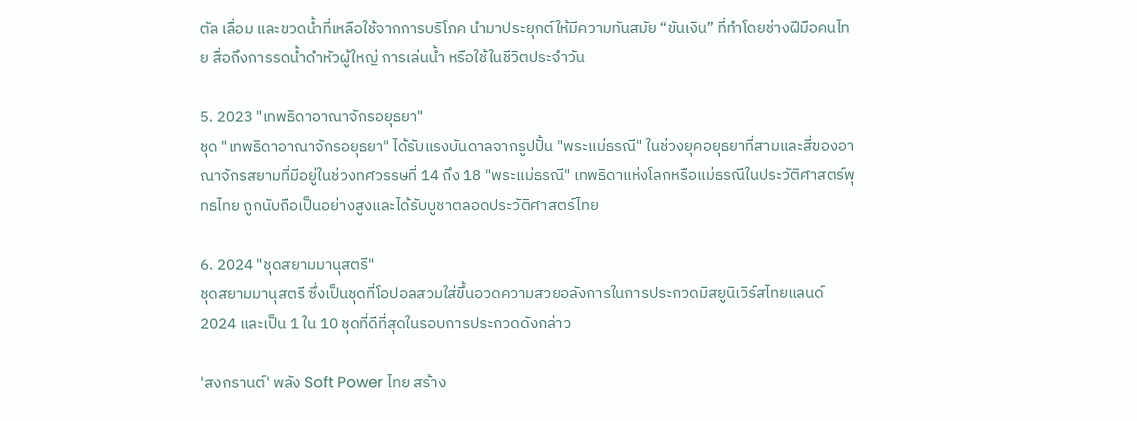ตัล เลื่อม และขวดน้ำที่เหลือใช้จากการบริโภค นำมาประยุกต์ให้มีความทันสมัย “ขันเงิน” ที่ทำโดยช่างฝีมือคนไทย สื่อถึงการรดน้ำดำหัวผู้ใหญ่ การเล่นน้ำ หรือใช้ในชีวิตประจำวัน

5. 2023 "เทพธิดาอาณาจักรอยุธยา"
ชุด "เทพธิดาอาณาจักรอยุธยา" ได้รับแรงบันดาลจากรูปปั้น "พระแม่ธรณี" ในช่วงยุคอยุธยาที่สามและสี่ของอาณาจักรสยามที่มีอยู่ในช่วงทศวรรษที่ 14 ถึง 18 "พระแม่ธรณี" เทพธิดาแห่งโลกหรือแม่ธรณีในประวัติศาสตร์พุทธไทย ถูกนับถือเป็นอย่างสูงและได้รับบูชาตลอดประวัติศาสตร์ไทย

6. 2024 "ชุดสยามมานุสตรี"
ชุดสยามมานุสตรี ซึ่งเป็นชุดที่โอปอลสวมใส่ขึ้นอวดความสวยอลังการในการประกวดมิสยูนิเวิร์สไทยแลนด์ 2024 และเป็น 1 ใน 10 ชุดที่ดีที่สุดในรอบการประกวดดังกล่าว

'สงกรานต์' พลัง Soft Power ไทย สร้าง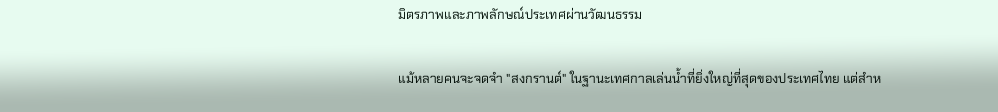มิตรภาพและภาพลักษณ์ประเทศผ่านวัฒนธรรม

แม้หลายคนจะจดจำ "สงกรานต์" ในฐานะเทศกาลเล่นน้ำที่ยิ่งใหญ่ที่สุดของประเทศไทย แต่สำห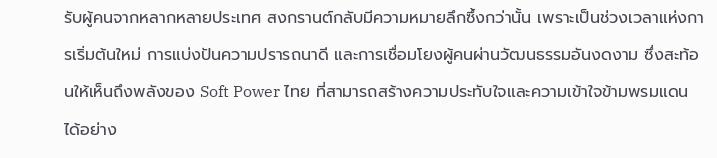รับผู้คนจากหลากหลายประเทศ สงกรานต์กลับมีความหมายลึกซึ้งกว่านั้น เพราะเป็นช่วงเวลาแห่งการเริ่มต้นใหม่ การแบ่งปันความปรารถนาดี และการเชื่อมโยงผู้คนผ่านวัฒนธรรมอันงดงาม ซึ่งสะท้อนให้เห็นถึงพลังของ Soft Power ไทย ที่สามารถสร้างความประทับใจและความเข้าใจข้ามพรมแดนได้อย่าง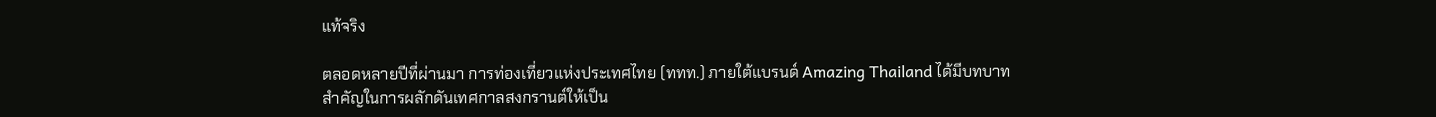แท้จริง

ตลอดหลายปีที่ผ่านมา การท่องเที่ยวแห่งประเทศไทย (ททท.) ภายใต้แบรนด์ Amazing Thailand ได้มีบทบาทสำคัญในการผลักดันเทศกาลสงกรานต์ให้เป็น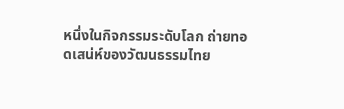หนึ่งในกิจกรรมระดับโลก ถ่ายทอดเสน่ห์ของวัฒนธรรมไทย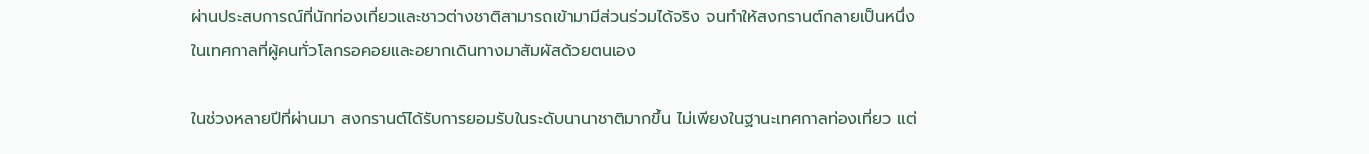ผ่านประสบการณ์ที่นักท่องเที่ยวและชาวต่างชาติสามารถเข้ามามีส่วนร่วมได้จริง จนทำให้สงกรานต์กลายเป็นหนึ่งในเทศกาลที่ผู้คนทั่วโลกรอคอยและอยากเดินทางมาสัมผัสด้วยตนเอง

ในช่วงหลายปีที่ผ่านมา สงกรานต์ได้รับการยอมรับในระดับนานาชาติมากขึ้น ไม่เพียงในฐานะเทศกาลท่องเที่ยว แต่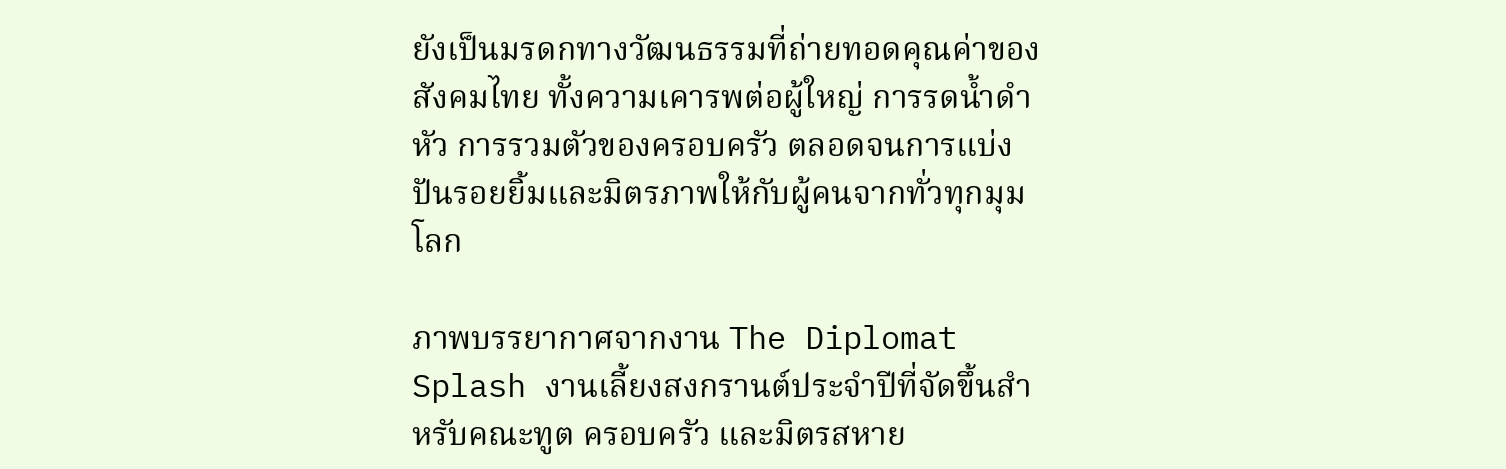ยังเป็นมรดกทางวัฒนธรรมที่ถ่ายทอดคุณค่าของสังคมไทย ทั้งความเคารพต่อผู้ใหญ่ การรดน้ำดำหัว การรวมตัวของครอบครัว ตลอดจนการแบ่งปันรอยยิ้มและมิตรภาพให้กับผู้คนจากทั่วทุกมุมโลก

ภาพบรรยากาศจากงาน The Diplomat Splash งานเลี้ยงสงกรานต์ประจำปีที่จัดขึ้นสำหรับคณะทูต ครอบครัว และมิตรสหาย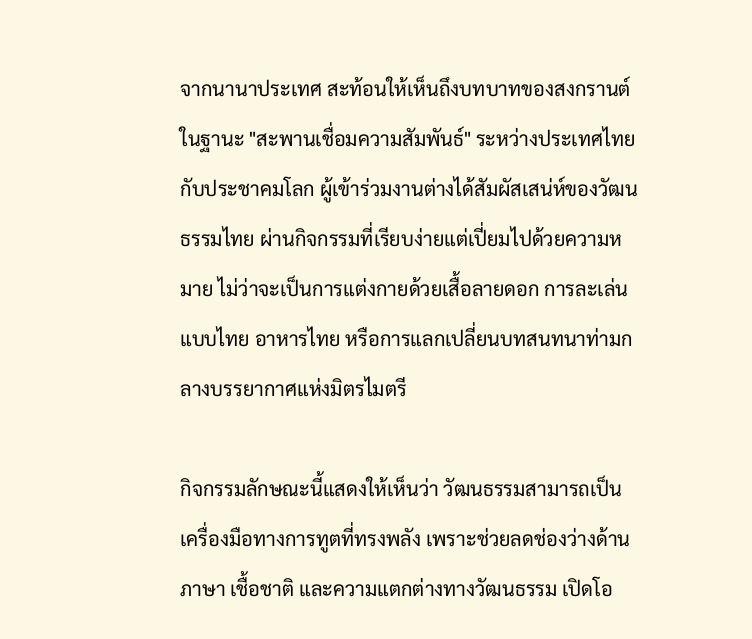จากนานาประเทศ สะท้อนให้เห็นถึงบทบาทของสงกรานต์ในฐานะ "สะพานเชื่อมความสัมพันธ์" ระหว่างประเทศไทยกับประชาคมโลก ผู้เข้าร่วมงานต่างได้สัมผัสเสน่ห์ของวัฒนธรรมไทย ผ่านกิจกรรมที่เรียบง่ายแต่เปี่ยมไปด้วยความหมาย ไม่ว่าจะเป็นการแต่งกายด้วยเสื้อลายดอก การละเล่นแบบไทย อาหารไทย หรือการแลกเปลี่ยนบทสนทนาท่ามกลางบรรยากาศแห่งมิตรไมตรี

กิจกรรมลักษณะนี้แสดงให้เห็นว่า วัฒนธรรมสามารถเป็นเครื่องมือทางการทูตที่ทรงพลัง เพราะช่วยลดช่องว่างด้านภาษา เชื้อชาติ และความแตกต่างทางวัฒนธรรม เปิดโอ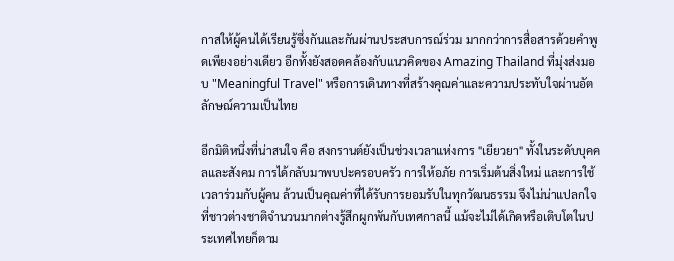กาสให้ผู้คนได้เรียนรู้ซึ่งกันและกันผ่านประสบการณ์ร่วม มากกว่าการสื่อสารด้วยคำพูดเพียงอย่างเดียว อีกทั้งยังสอดคล้องกับแนวคิดของ Amazing Thailand ที่มุ่งส่งมอบ "Meaningful Travel" หรือการเดินทางที่สร้างคุณค่าและความประทับใจผ่านอัตลักษณ์ความเป็นไทย

อีกมิติหนึ่งที่น่าสนใจ คือ สงกรานต์ยังเป็นช่วงเวลาแห่งการ "เยียวยา" ทั้งในระดับบุคคลและสังคม การได้กลับมาพบปะครอบครัว การให้อภัย การเริ่มต้นสิ่งใหม่ และการใช้เวลาร่วมกับผู้คน ล้วนเป็นคุณค่าที่ได้รับการยอมรับในทุกวัฒนธรรม จึงไม่น่าแปลกใจที่ชาวต่างชาติจำนวนมากต่างรู้สึกผูกพันกับเทศกาลนี้ แม้จะไม่ได้เกิดหรือเติบโตในประเทศไทยก็ตาม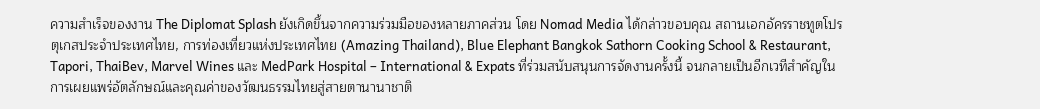ความสำเร็จของงาน The Diplomat Splash ยังเกิดขึ้นจากความร่วมมือของหลายภาคส่วน โดย Nomad Media ได้กล่าวขอบคุณ สถานเอกอัครราชทูตโปรตุเกสประจำประเทศไทย, การท่องเที่ยวแห่งประเทศไทย (Amazing Thailand), Blue Elephant Bangkok Sathorn Cooking School & Restaurant, Tapori, ThaiBev, Marvel Wines และ MedPark Hospital – International & Expats ที่ร่วมสนับสนุนการจัดงานครั้งนี้ จนกลายเป็นอีกเวทีสำคัญในการเผยแพร่อัตลักษณ์และคุณค่าของวัฒนธรรมไทยสู่สายตานานาชาติ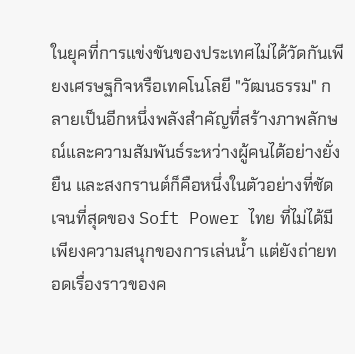ในยุคที่การแข่งขันของประเทศไม่ได้วัดกันเพียงเศรษฐกิจหรือเทคโนโลยี "วัฒนธรรม" กลายเป็นอีกหนึ่งพลังสำคัญที่สร้างภาพลักษณ์และความสัมพันธ์ระหว่างผู้คนได้อย่างยั่งยืน และสงกรานต์ก็คือหนึ่งในตัวอย่างที่ชัดเจนที่สุดของ Soft Power ไทย ที่ไม่ได้มีเพียงความสนุกของการเล่นน้ำ แต่ยังถ่ายทอดเรื่องราวของค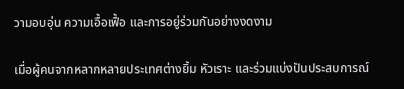วามอบอุ่น ความเอื้อเฟื้อ และการอยู่ร่วมกันอย่างงดงาม

เมื่อผู้คนจากหลากหลายประเทศต่างยิ้ม หัวเราะ และร่วมแบ่งปันประสบการณ์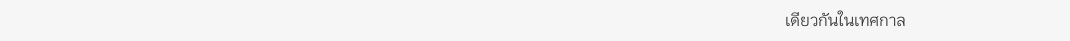เดียวกันในเทศกาล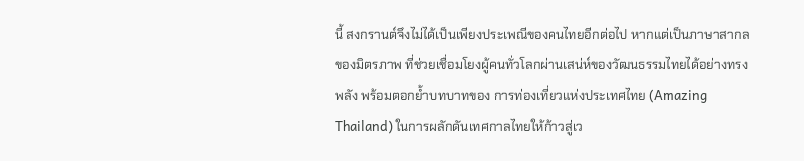นี้ สงกรานต์จึงไม่ได้เป็นเพียงประเพณีของคนไทยอีกต่อไป หากแต่เป็นภาษาสากลของมิตรภาพ ที่ช่วยเชื่อมโยงผู้คนทั่วโลกผ่านเสน่ห์ของวัฒนธรรมไทยได้อย่างทรงพลัง พร้อมตอกย้ำบทบาทของ การท่องเที่ยวแห่งประเทศไทย (Amazing Thailand) ในการผลักดันเทศกาลไทยให้ก้าวสู่เว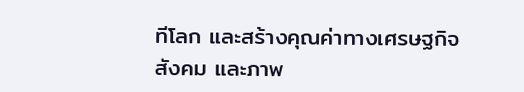ทีโลก และสร้างคุณค่าทางเศรษฐกิจ สังคม และภาพ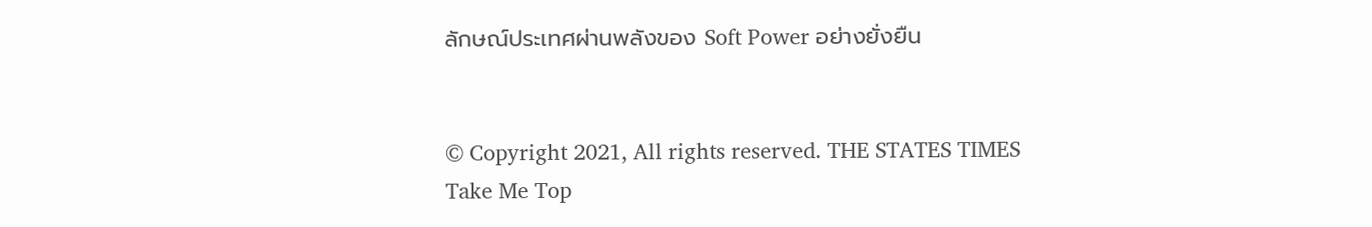ลักษณ์ประเทศผ่านพลังของ Soft Power อย่างยั่งยืน


© Copyright 2021, All rights reserved. THE STATES TIMES
Take Me Top